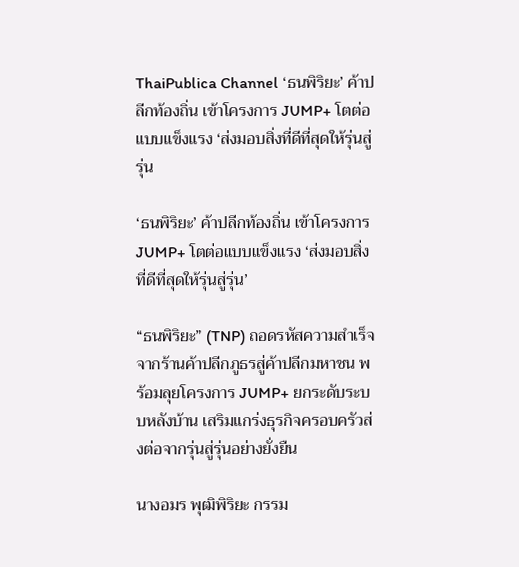ThaiPublica Channel ‘ธนพิริยะ’ ค้าปลีกท้องถิ่น เข้าโครงการ JUMP+ โตต่อแบบแข็งแรง ‘ส่งมอบสิ่งที่ดีที่สุดให้รุ่นสู่รุ่น

‘ธนพิริยะ’ ค้าปลีกท้องถิ่น เข้าโครงการ JUMP+ โตต่อแบบแข็งแรง ‘ส่งมอบสิ่งที่ดีที่สุดให้รุ่นสู่รุ่น’

“ธนพิริยะ” (TNP) ถอดรหัสความสำเร็จจากร้านค้าปลีกภูธรสู่ค้าปลีกมหาชน พร้อมลุยโครงการ JUMP+ ยกระดับระบบหลังบ้าน เสริมแกร่งธุรกิจครอบครัวส่งต่อจากรุ่นสู่รุ่นอย่างยั่งยืน

นางอมร พุฒิพิริยะ กรรม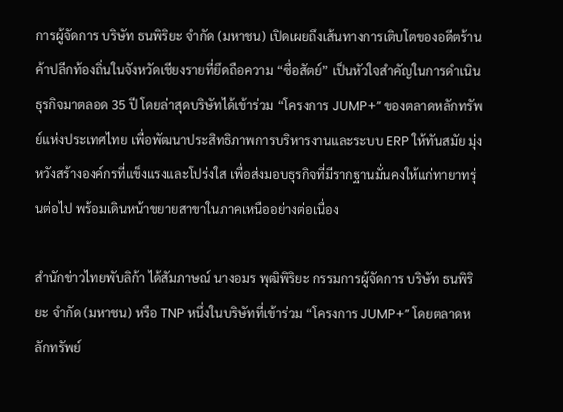การผู้จัดการ บริษัท ธนพิริยะ จำกัด (มหาชน) เปิดเผยถึงเส้นทางการเติบโตของอดีตร้านค้าปลีกท้องถิ่นในจังหวัดเชียงรายที่ยึดถือความ “ซื่อสัตย์” เป็นหัวใจสำคัญในการดำเนินธุรกิจมาตลอด 35 ปี โดยล่าสุดบริษัทได้เข้าร่วม “โครงการ JUMP+” ของตลาดหลักทรัพย์แห่งประเทศไทย เพื่อพัฒนาประสิทธิภาพการบริหารงานและระบบ ERP ให้ทันสมัย มุ่งหวังสร้างองค์กรที่แข็งแรงและโปร่งใส เพื่อส่งมอบธุรกิจที่มีรากฐานมั่นคงให้แก่ทายาทรุ่นต่อไป พร้อมเดินหน้าขยายสาขาในภาคเหนืออย่างต่อเนื่อง

สำนักข่าวไทยพับลิก้า ได้สัมภาษณ์ นางอมร พุฒิพิริยะ กรรมการผู้จัดการ บริษัท ธนพิริยะ จำกัด (มหาชน) หรือ TNP หนึ่งในบริษัทที่เข้าร่วม “โครงการ JUMP+” โดยตลาดหลักทรัพย์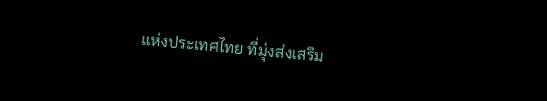แห่งประเทศไทย ที่มุ่งส่งเสริม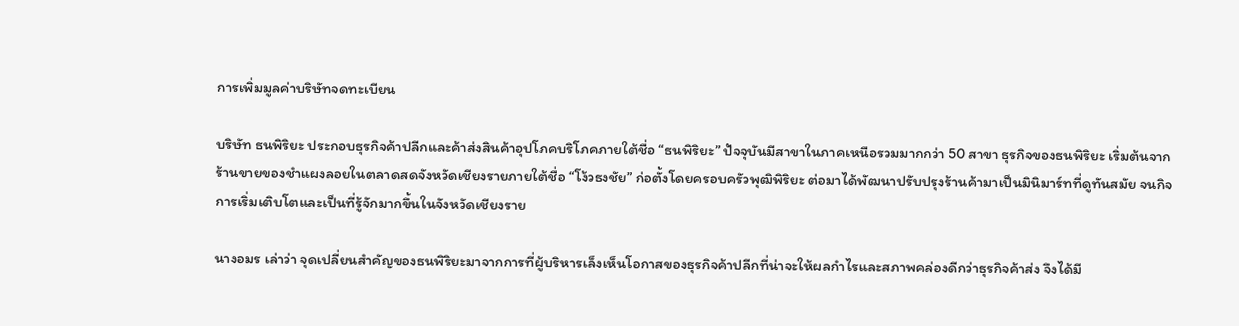การเพิ่มมูลค่าบริษัทจดทะเบียน

บริษัท ธนพิริยะ ประกอบธุรกิจค้าปลีกและค้าส่งสินค้าอุปโภคบริโภคภายใต้ชื่อ “ธนพิริยะ” ปัจจุบันมีสาขาในภาคเหนือรวมมากกว่า 50 สาขา ธุรกิจของธนพิริยะ เริ่มต้นจากร้านขายของชำแผงลอยในตลาดสดจังหวัดเชียงรายภายใต้ชื่อ “โง้วธงชัย” ก่อตั้งโดยครอบครัวพุฒิพิริยะ ต่อมาได้พัฒนาปรับปรุงร้านค้ามาเป็นมินิมาร์ทที่ดูทันสมัย จนกิจการเริ่มเติบโตและเป็นที่รู้จักมากขึ้นในจังหวัดเชียงราย

นางอมร เล่าว่า จุดเปลี่ยนสำคัญของธนพิริยะมาจากการที่ผู้บริหารเล็งเห็นโอกาสของธุรกิจค้าปลีกที่น่าจะให้ผลกำไรและสภาพคล่องดีกว่าธุรกิจค้าส่ง จึงได้มี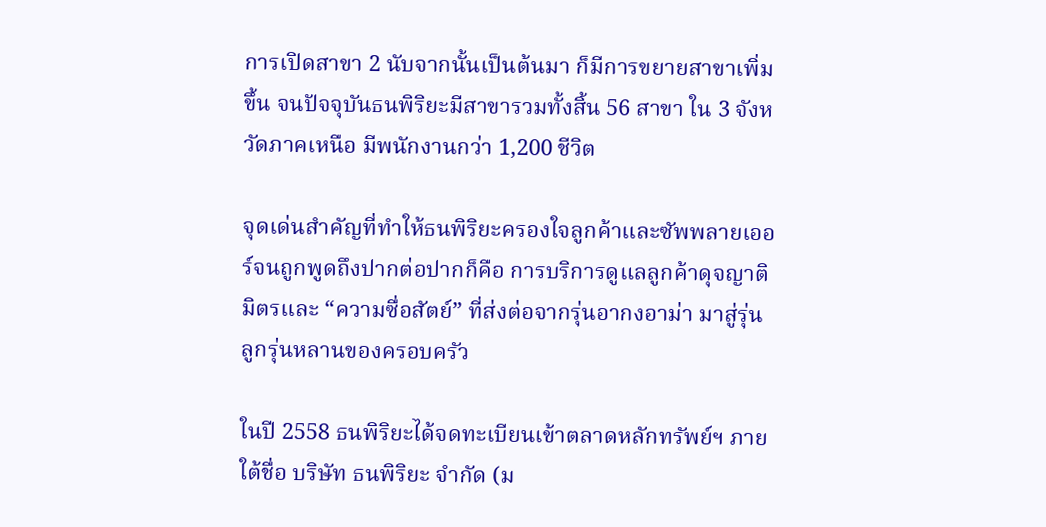การเปิดสาขา 2 นับจากนั้นเป็นต้นมา ก็มีการขยายสาขาเพิ่มขึ้น จนปัจจุบันธนพิริยะมีสาขารวมทั้งสิ้น 56 สาขา ใน 3 จังหวัดภาคเหนือ มีพนักงานกว่า 1,200 ชีวิต

จุดเด่นสำคัญที่ทำให้ธนพิริยะครองใจลูกค้าและซัพพลายเออร์จนถูกพูดถึงปากต่อปากก็คือ การบริการดูแลลูกค้าดุจญาติมิตรและ “ความซื่อสัตย์” ที่ส่งต่อจากรุ่นอากงอาม่า มาสู่รุ่นลูกรุ่นหลานของครอบครัว

ในปี 2558 ธนพิริยะได้จดทะเบียนเข้าตลาดหลักทรัพย์ฯ ภายใต้ชื่อ บริษัท ธนพิริยะ จำกัด (ม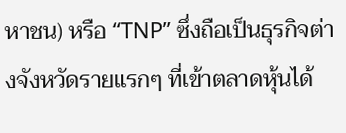หาชน) หรือ “TNP” ซึ่งถือเป็นธุรกิจต่างจังหวัดรายแรกๆ ที่เข้าตลาดหุ้นได้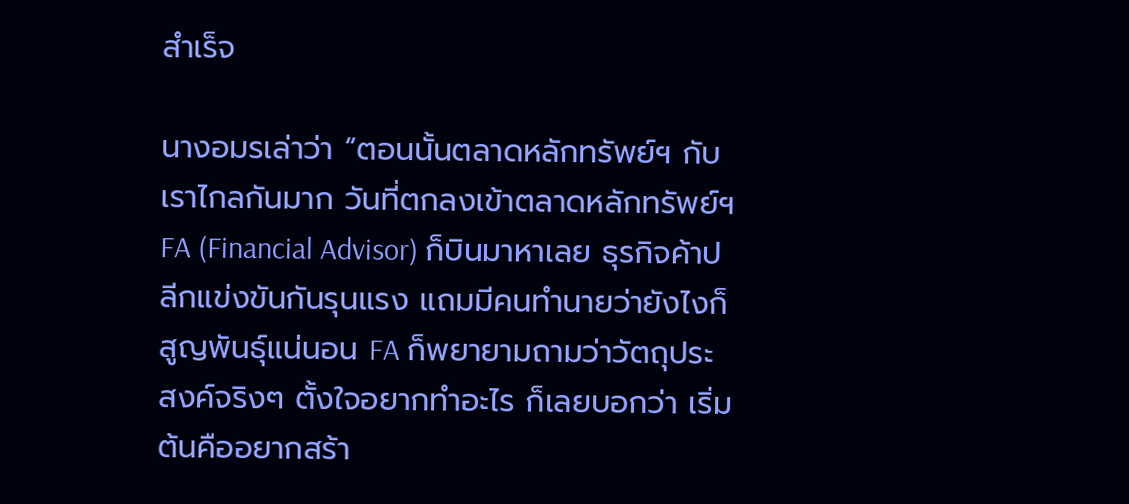สำเร็จ

นางอมรเล่าว่า “ตอนนั้นตลาดหลักทรัพย์ฯ กับเราไกลกันมาก วันที่ตกลงเข้าตลาดหลักทรัพย์ฯ FA (Financial Advisor) ก็บินมาหาเลย ธุรกิจค้าปลีกแข่งขันกันรุนแรง แถมมีคนทำนายว่ายังไงก็สูญพันธุ์แน่นอน FA ก็พยายามถามว่าวัตถุประสงค์จริงๆ ตั้งใจอยากทำอะไร ก็เลยบอกว่า เริ่มต้นคืออยากสร้า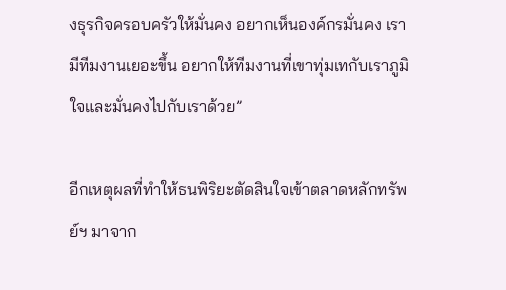งธุรกิจครอบครัวให้มั่นคง อยากเห็นองค์กรมั่นคง เรามีทีมงานเยอะขึ้น อยากให้ทีมงานที่เขาทุ่มเทกับเราภูมิใจและมั่นคงไปกับเราด้วย”

อีกเหตุผลที่ทำให้ธนพิริยะตัดสินใจเข้าตลาดหลักทรัพย์ฯ มาจาก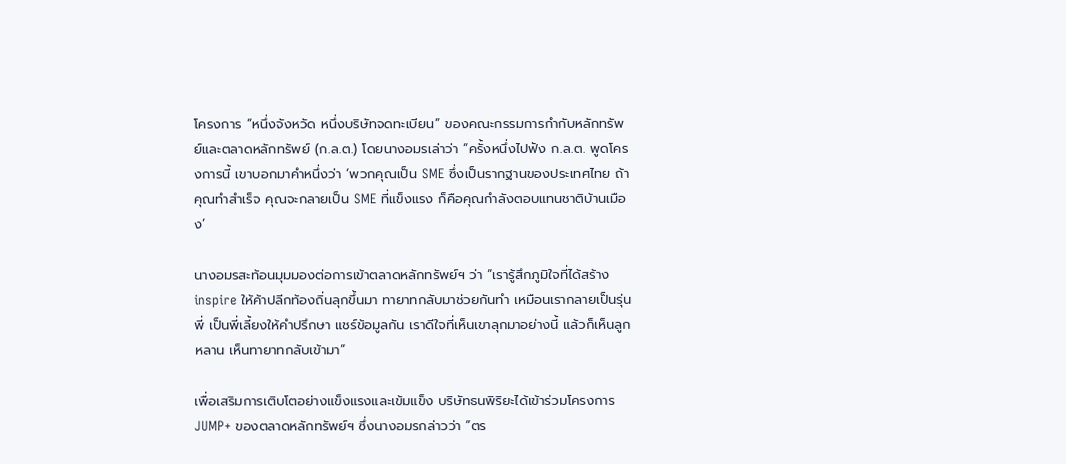โครงการ “หนึ่งจังหวัด หนึ่งบริษัทจดทะเบียน” ของคณะกรรมการกำกับหลักทรัพย์และตลาดหลักทรัพย์ (ก.ล.ต.) โดยนางอมรเล่าว่า “ครั้งหนึ่งไปฟัง ก.ล.ต. พูดโครงการนี้ เขาบอกมาคำหนึ่งว่า ‘พวกคุณเป็น SME ซึ่งเป็นรากฐานของประเทศไทย ถ้าคุณทำสำเร็จ คุณจะกลายเป็น SME ที่แข็งแรง ก็คือคุณกำลังตอบแทนชาติบ้านเมือง’

นางอมรสะท้อนมุมมองต่อการเข้าตลาดหลักทรัพย์ฯ ว่า “เรารู้สึกภูมิใจที่ได้สร้าง inspire ให้ค้าปลีกท้องถิ่นลุกขึ้นมา ทายาทกลับมาช่วยกันทำ เหมือนเรากลายเป็นรุ่นพี่ เป็นพี่เลี้ยงให้คำปรึกษา แชร์ข้อมูลกัน เราดีใจที่เห็นเขาลุกมาอย่างนี้ แล้วก็เห็นลูกหลาน เห็นทายาทกลับเข้ามา”

เพื่อเสริมการเติบโตอย่างแข็งแรงและเข้มแข็ง บริษัทธนพิริยะได้เข้าร่วมโครงการ JUMP+ ของตลาดหลักทรัพย์ฯ ซึ่งนางอมรกล่าวว่า “ตร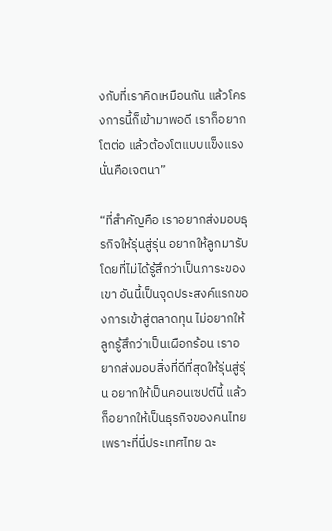งกับที่เราคิดเหมือนกัน แล้วโครงการนี้ก็เข้ามาพอดี เราก็อยากโตต่อ แล้วต้องโตแบบแข็งแรง นั่นคือเจตนา”

“ที่สำคัญคือ เราอยากส่งมอบธุรกิจให้รุ่นสู่รุ่น อยากให้ลูกมารับโดยที่ไม่ได้รู้สึกว่าเป็นภาระของเขา อันนี้เป็นจุดประสงค์แรกของการเข้าสู่ตลาดทุน ไม่อยากให้ลูกรู้สึกว่าเป็นเผือกร้อน เราอยากส่งมอบสิ่งที่ดีที่สุดให้รุ่นสู่รุ่น อยากให้เป็นคอนเซปต์นี้ แล้วก็อยากให้เป็นธุรกิจของคนไทยเพราะที่นี่ประเทศไทย ฉะ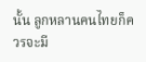นั้น ลูกหลานคนไทยก็ควรจะมี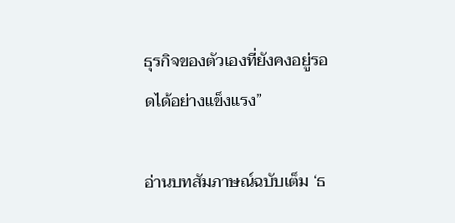ธุรกิจของตัวเองที่ยังคงอยู่รอดได้อย่างแข็งแรง”

อ่านบทสัมภาษณ์ฉบับเต็ม ‘ธ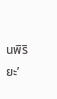นพิริยะ’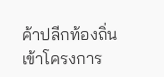ค้าปลีกท้องถิ่น เข้าโครงการ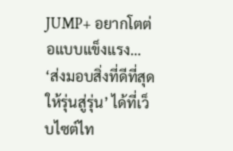JUMP+ อยากโตต่อแบบแข็งแรง… ‘ส่งมอบสิ่งที่ดีที่สุดให้รุ่นสู่รุ่น’ ได้ที่เว็บไซต์ไท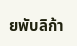ยพับลิก้า